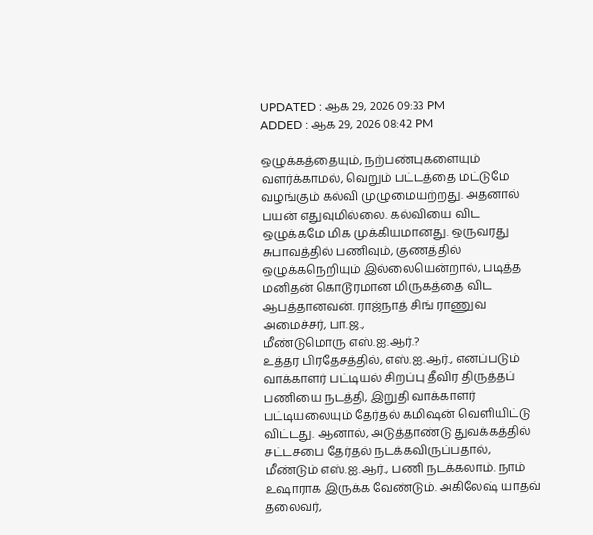UPDATED : ஆக 29, 2026 09:33 PM
ADDED : ஆக 29, 2026 08:42 PM

ஒழுக்கத்தையும், நற்பண்புகளையும் வளர்க்காமல், வெறும் பட்டத்தை மட்டுமே வழங்கும் கல்வி முழுமையற்றது. அதனால் பயன் எதுவுமில்லை. கல்வியை விட ஒழுக்கமே மிக முக்கியமானது. ஒருவரது சுபாவத்தில் பணிவும், குணத்தில் ஒழுக்கநெறியும் இல்லையென்றால், படித்த மனிதன் கொடூரமான மிருகத்தை விட ஆபத்தானவன். ராஜ்நாத் சிங் ராணுவ அமைச்சர், பா.ஜ.,
மீண்டுமொரு எஸ்.ஐ.ஆர்.?
உத்தர பிரதேசத்தில், எஸ்.ஐ.ஆர்., எனப்படும் வாக்காளர் பட்டியல் சிறப்பு தீவிர திருத்தப் பணியை நடத்தி, இறுதி வாக்காளர் பட்டியலையும் தேர்தல் கமிஷன் வெளியிட்டு விட்டது. ஆனால், அடுத்தாண்டு துவக்கத்தில் சட்டசபை தேர்தல் நடக்கவிருப்பதால், மீண்டும் எஸ்.ஐ.ஆர்., பணி நடக்கலாம். நாம் உஷாராக இருக்க வேண்டும். அகிலேஷ் யாதவ் தலைவர்,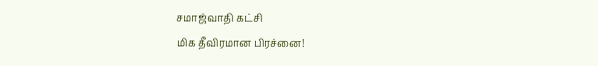சமாஜ்வாதி கட்சி
மிக தீவிரமான பிரச்னை!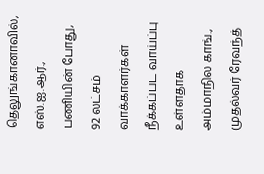தெலுங்கானாவில், எஸ்.ஐ.ஆர்., பணியின் போது, 92 லட்சம் வாக்காளர்கள் நீக்கப்பட வாய்ப்பு உள்ளதாக அம்மாநில காங்., முதல்வர் ரேவந்த்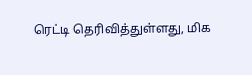ரெட்டி தெரிவித்துள்ளது, மிக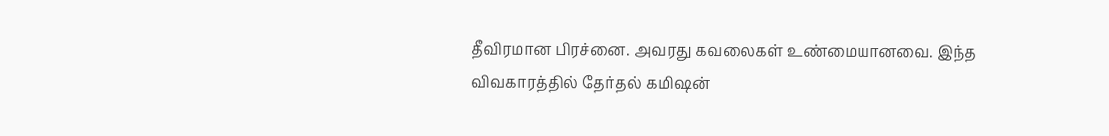தீவிரமான பிரச்னை. அவரது கவலைகள் உண்மையானவை. இந்த விவகாரத்தில் தேர்தல் கமிஷன்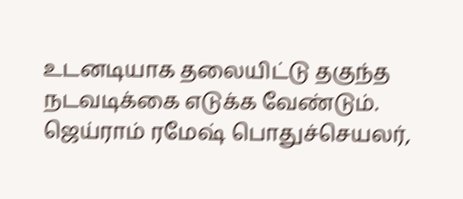உடனடியாக தலையிட்டு தகுந்த நடவடிக்கை எடுக்க வேண்டும். ஜெய்ராம் ரமேஷ் பொதுச்செயலர்,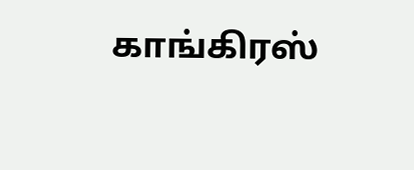காங்கிரஸ்